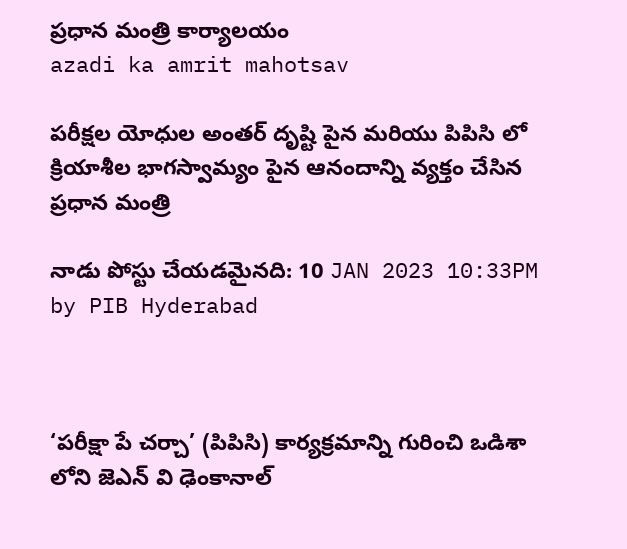ప్రధాన మంత్రి కార్యాలయం
azadi ka amrit mahotsav

పరీక్షల యోధుల అంతర్ దృష్టి పైన మరియు పిపిసి లో క్రియాశీల భాగస్వామ్యం పైన ఆనందాన్ని వ్యక్తం చేసిన ప్రధాన మంత్రి

నాడు పోస్టు చేయడమైనది: 10 JAN 2023 10:33PM by PIB Hyderabad



‘పరీక్షా పే చర్చా’ (పిపిసి) కార్యక్రమాన్ని గురించి ఒడిశా లోని జెఎన్ వి ఢెంకానాల్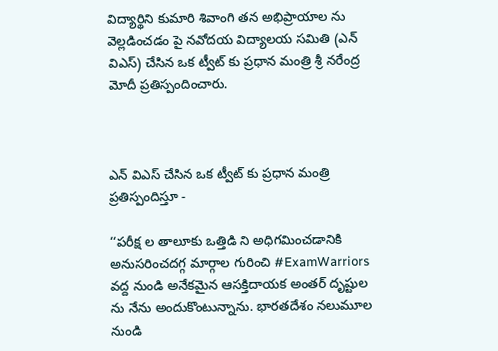విద్యార్థిని కుమారి శివాంగి తన అభిప్రాయాల ను వెల్లడించడం పై నవోదయ విద్యాలయ సమితి (ఎన్ విఎస్) చేసిన ఒక ట్వీట్ కు ప్రధాన మంత్రి శ్రీ నరేంద్ర మోదీ ప్రతిస్పందించారు.



ఎన్ విఎస్ చేసిన ఒక ట్వీట్ కు ప్రధాన మంత్రి ప్రతిస్పందిస్తూ -

‘‘పరీక్ష ల తాలూకు ఒత్తిడి ని అధిగమించడానికి అనుసరించదగ్గ మార్గాల గురించి #ExamWarriors వద్ద నుండి అనేకమైన ఆసక్తిదాయక అంతర్ దృష్టుల ను నేను అందుకొంటున్నాను. భారతదేశం నలుమూల నుండి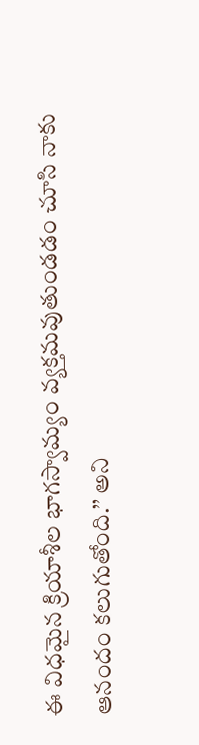ఈ విధమైన క్రియాశీల భాగస్వామ్యం వ్యక్తమవుతుండడం చూసి నాకు ఆనందం కలుగుతోంది.’’ అని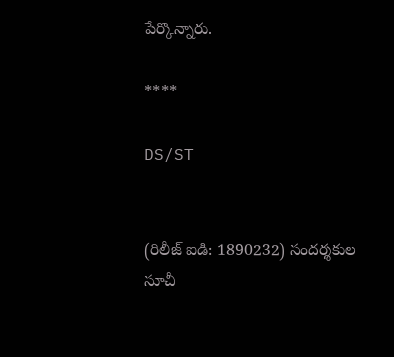పేర్కొన్నారు.

****

DS/ST


(రిలీజ్ ఐడి: 1890232) సందర్శకుల సూచీ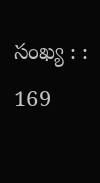సంఖ్య : : 169